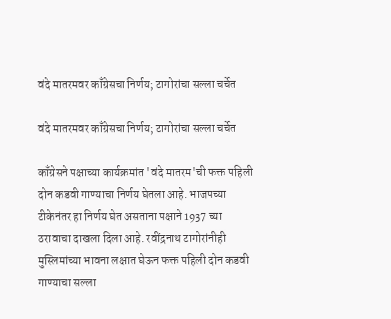वंदे मातरमवर काँग्रेसचा निर्णय; टागोरांचा सल्ला चर्चेत

वंदे मातरमवर काँग्रेसचा निर्णय; टागोरांचा सल्ला चर्चेत

काँग्रेसने पक्षाच्या कार्यक्रमांत 'वंदे मातरम'ची फक्त पहिली दोन कडवी गाण्याचा निर्णय घेतला आहे. भाजपच्या टीकेनंतर हा निर्णय घेत असताना पक्षाने 1937 च्या ठरावाचा दाखला दिला आहे. रवींद्रनाथ टागोरांनीही मुस्लिमांच्या भावना लक्षात घेऊन फक्त पहिली दोन कडवी गाण्याचा सल्ला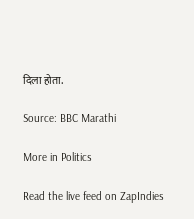दिला होता.

Source: BBC Marathi

More in Politics

Read the live feed on ZapIndies